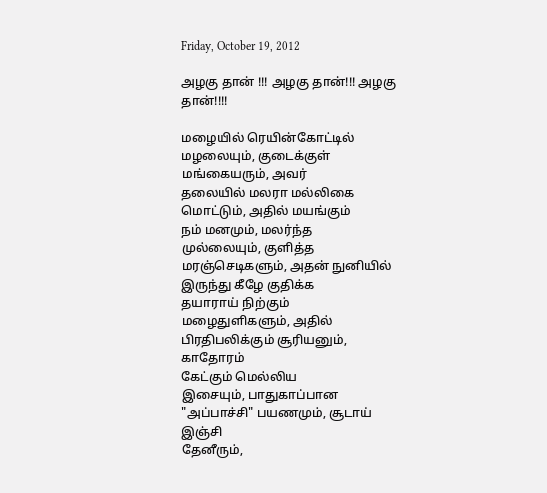Friday, October 19, 2012

அழகு தான் !!! அழகு தான்!!! அழகு தான்!!!!

மழையில் ரெயின்கோட்டில்
மழலையும், குடைக்குள்
மங்கையரும், அவர்
தலையில் மலரா மல்லிகை
மொட்டும், அதில் மயங்கும்
நம் மனமும், மலர்ந்த
முல்லையும், குளித்த
மரஞ்செடிகளும், அதன் நுனியில்
இருந்து கீழே குதிக்க
தயாராய் நிற்கும்
மழைதுளிகளும், அதில்
பிரதிபலிக்கும் சூரியனும், காதோரம்
கேட்கும் மெல்லிய
இசையும், பாதுகாப்பான
"அப்பாச்சி" பயணமும், சூடாய் இஞ்சி
தேனீரும்,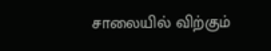சாலையில் விற்கும்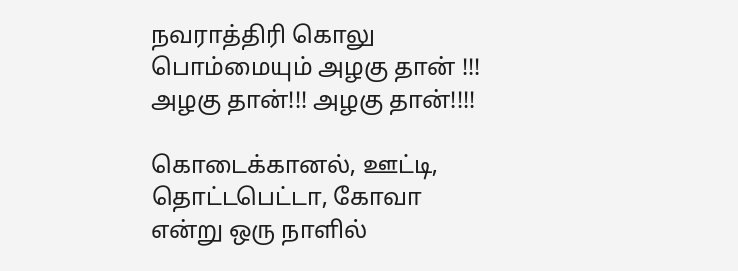நவராத்திரி கொலு பொம்மையும் அழகு தான் !!!
அழகு தான்!!! அழகு தான்!!!!

கொடைக்கானல், ஊட்டி,
தொட்டபெட்டா, கோவா
என்று ஒரு நாளில்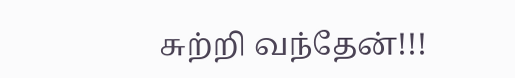சுற்றி வந்தேன்!!!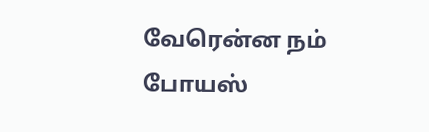வேரென்ன நம் போயஸ்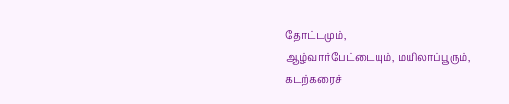தோட்டமும்,
ஆழ்வார்பேட்டையும், மயிலாப்பூரும்,
கடற்கரைச்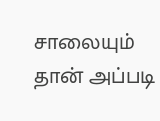சாலையும் தான் அப்படி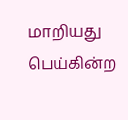மாறியது பெய்கின்ற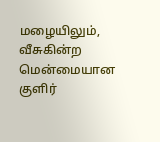மழையிலும்,
வீசுகின்ற மென்மையான குளிர்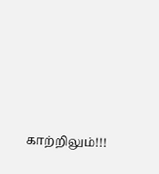காற்றிலும்!!!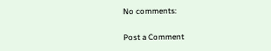No comments:

Post a Comment